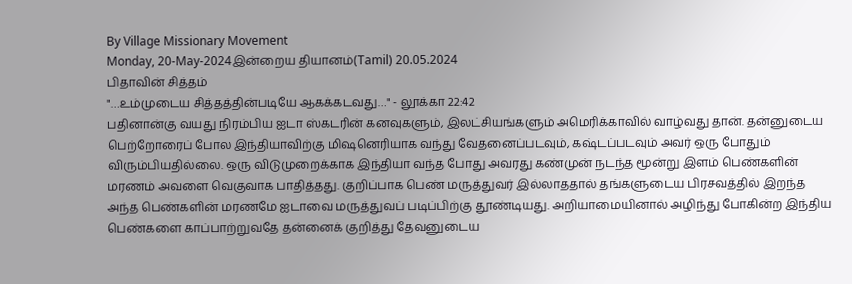By Village Missionary Movement
Monday, 20-May-2024இன்றைய தியானம்(Tamil) 20.05.2024
பிதாவின் சித்தம்
"…உம்முடைய சித்தத்தின்படியே ஆகக்கடவது…" - லூக்கா 22:42
பதினான்கு வயது நிரம்பிய ஐடா ஸ்கடரின் கனவுகளும், இலட்சியங்களும் அமெரிக்காவில் வாழ்வது தான். தன்னுடைய பெற்றோரைப் போல இந்தியாவிற்கு மிஷனெரியாக வந்து வேதனைப்படவும், கஷ்டப்படவும் அவர் ஒரு போதும் விரும்பியதில்லை. ஒரு விடுமுறைக்காக இந்தியா வந்த போது அவரது கண்முன் நடந்த மூன்று இளம் பெண்களின் மரணம் அவளை வெகுவாக பாதித்தது. குறிப்பாக பெண் மருத்துவர் இல்லாததால் தங்களுடைய பிரசவத்தில் இறந்த அந்த பெண்களின் மரணமே ஐடாவை மருத்துவப் படிப்பிற்கு தூண்டியது. அறியாமையினால் அழிந்து போகின்ற இந்திய பெண்களை காப்பாற்றுவதே தன்னைக் குறித்து தேவனுடைய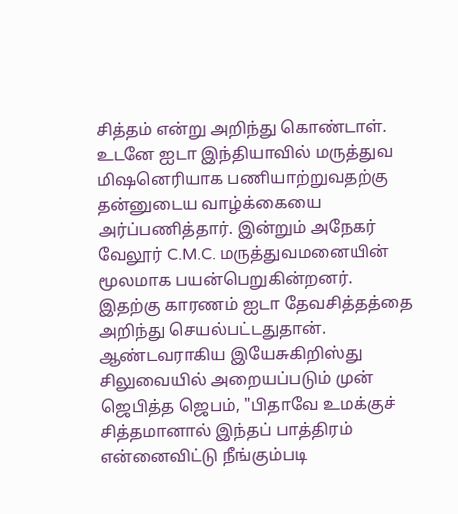சித்தம் என்று அறிந்து கொண்டாள். உடனே ஐடா இந்தியாவில் மருத்துவ மிஷனெரியாக பணியாற்றுவதற்கு தன்னுடைய வாழ்க்கையை அர்ப்பணித்தார். இன்றும் அநேகர் வேலூர் C.M.C. மருத்துவமனையின் மூலமாக பயன்பெறுகின்றனர். இதற்கு காரணம் ஐடா தேவசித்தத்தை அறிந்து செயல்பட்டதுதான்.
ஆண்டவராகிய இயேசுகிறிஸ்து சிலுவையில் அறையப்படும் முன் ஜெபித்த ஜெபம், "பிதாவே உமக்குச் சித்தமானால் இந்தப் பாத்திரம் என்னைவிட்டு நீங்கும்படி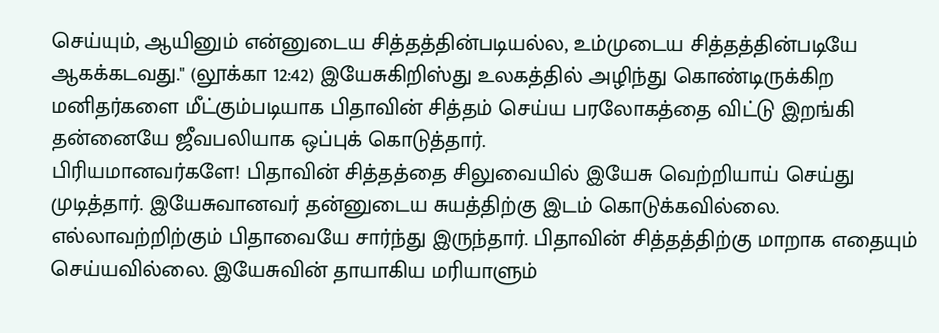செய்யும், ஆயினும் என்னுடைய சித்தத்தின்படியல்ல, உம்முடைய சித்தத்தின்படியே ஆகக்கடவது." (லூக்கா 12:42) இயேசுகிறிஸ்து உலகத்தில் அழிந்து கொண்டிருக்கிற மனிதர்களை மீட்கும்படியாக பிதாவின் சித்தம் செய்ய பரலோகத்தை விட்டு இறங்கி தன்னையே ஜீவபலியாக ஒப்புக் கொடுத்தார்.
பிரியமானவர்களே! பிதாவின் சித்தத்தை சிலுவையில் இயேசு வெற்றியாய் செய்து முடித்தார். இயேசுவானவர் தன்னுடைய சுயத்திற்கு இடம் கொடுக்கவில்லை. எல்லாவற்றிற்கும் பிதாவையே சார்ந்து இருந்தார். பிதாவின் சித்தத்திற்கு மாறாக எதையும் செய்யவில்லை. இயேசுவின் தாயாகிய மரியாளும்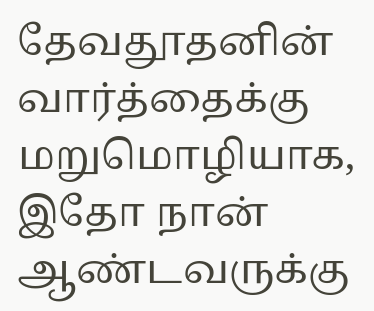தேவதூதனின் வார்த்தைக்கு மறுமொழியாக, இதோ நான் ஆண்டவருக்கு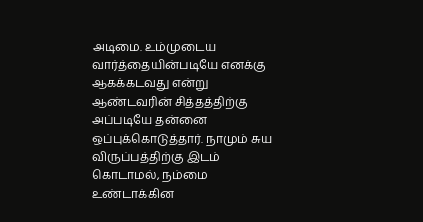அடிமை. உம்முடைய வார்த்தையின்படியே எனக்கு ஆகக்கடவது என்று ஆண்டவரின் சித்தத்திற்கு அப்படியே தன்னை ஒப்புக்கொடுத்தார். நாமும் சுய விருப்பத்திற்கு இடம் கொடாமல், நம்மை உண்டாக்கின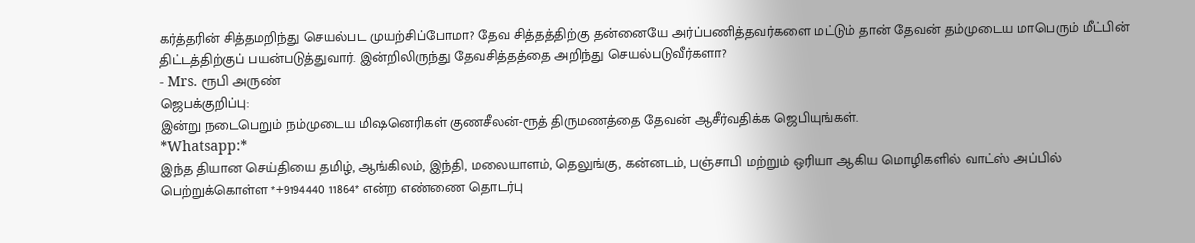கர்த்தரின் சித்தமறிந்து செயல்பட முயற்சிப்போமா? தேவ சித்தத்திற்கு தன்னையே அர்ப்பணித்தவர்களை மட்டும் தான் தேவன் தம்முடைய மாபெரும் மீட்பின் திட்டத்திற்குப் பயன்படுத்துவார். இன்றிலிருந்து தேவசித்தத்தை அறிந்து செயல்படுவீர்களா?
- Mrs. ரூபி அருண்
ஜெபக்குறிப்பு:
இன்று நடைபெறும் நம்முடைய மிஷனெரிகள் குணசீலன்-ரூத் திருமணத்தை தேவன் ஆசீர்வதிக்க ஜெபியுங்கள்.
*Whatsapp:*
இந்த தியான செய்தியை தமிழ், ஆங்கிலம், இந்தி, மலையாளம், தெலுங்கு, கன்னடம், பஞ்சாபி மற்றும் ஒரியா ஆகிய மொழிகளில் வாட்ஸ் அப்பில் பெற்றுக்கொள்ள *+9194440 11864* என்ற எண்ணை தொடர்பு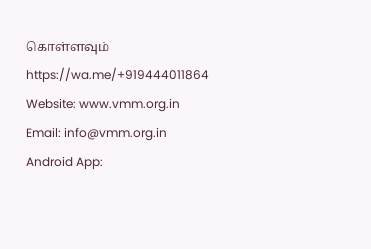கொள்ளவும்
https://wa.me/+919444011864
Website: www.vmm.org.in
Email: info@vmm.org.in
Android App: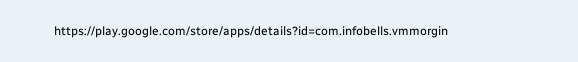https://play.google.com/store/apps/details?id=com.infobells.vmmorgin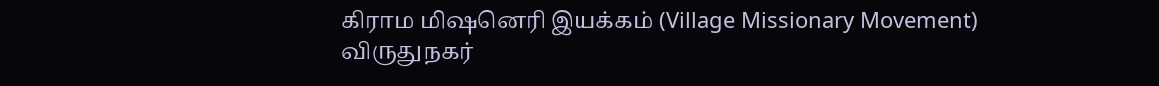கிராம மிஷனெரி இயக்கம் (Village Missionary Movement)
விருதுநகர்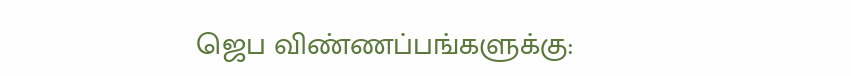ஜெப விண்ணப்பங்களுக்கு: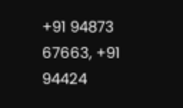+91 94873 67663, +91 94424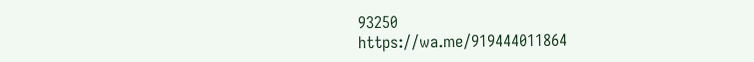93250
https://wa.me/919444011864